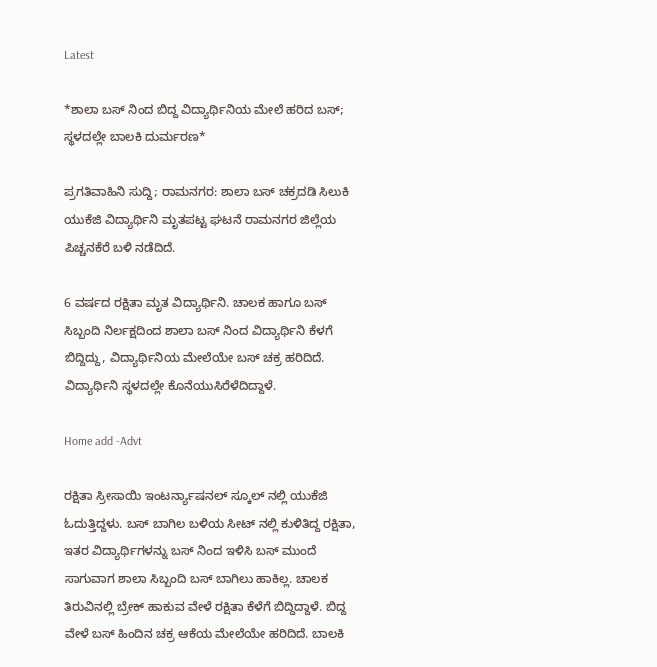Latest

*ಶಾಲಾ ಬಸ್ ನಿಂದ ಬಿದ್ದ ವಿದ್ಯಾರ್ಥಿನಿಯ ಮೇಲೆ ಹರಿದ ಬಸ್; ಸ್ಥಳದಲ್ಲೇ ಬಾಲಕಿ ದುರ್ಮರಣ*

ಪ್ರಗತಿವಾಹಿನಿ ಸುದ್ದಿ; ರಾಮನಗರ: ಶಾಲಾ ಬಸ್ ಚಕ್ರದಡಿ ಸಿಲುಕಿ ಯುಕೆಜಿ ವಿದ್ಯಾರ್ಥಿನಿ ಮೃತಪಟ್ಟ ಘಟನೆ ರಾಮನಗರ ಜಿಲ್ಲೆಯ ಪಿಚ್ಚನಕೆರೆ ಬಳಿ ನಡೆದಿದೆ.

6 ವರ್ಷದ ರಕ್ಷಿತಾ ಮೃತ ವಿದ್ಯಾರ್ಥಿನಿ. ಚಾಲಕ ಹಾಗೂ ಬಸ್ ಸಿಬ್ಬಂದಿ ನಿರ್ಲಕ್ಷದಿಂದ ಶಾಲಾ ಬಸ್ ನಿಂದ ವಿದ್ಯಾರ್ಥಿನಿ ಕೆಳಗೆ ಬಿದ್ದಿದ್ದು, ವಿದ್ಯಾರ್ಥಿನಿಯ ಮೇಲೆಯೇ ಬಸ್ ಚಕ್ರ ಹರಿದಿದೆ. ವಿದ್ಯಾರ್ಥಿನಿ ಸ್ಥಳದಲ್ಲೇ ಕೊನೆಯುಸಿರೆಳೆದಿದ್ದಾಳೆ.

Home add -Advt

ರಕ್ಷಿತಾ ಸ್ರೀಸಾಯಿ ಇಂಟರ್ನ್ಯಾಷನಲ್ ಸ್ಕೂಲ್ ನಲ್ಲಿ ಯುಕೆಜಿ ಓದುತ್ತಿದ್ದಳು. ಬಸ್ ಬಾಗಿಲ ಬಳಿಯ ಸೀಟ್ ನಲ್ಲಿ ಕುಳಿತಿದ್ದ ರಕ್ಷಿತಾ, ಇತರ ವಿದ್ಯಾರ್ಥಿಗಳನ್ನು ಬಸ್ ನಿಂದ ಇಳಿಸಿ ಬಸ್ ಮುಂದೆ ಸಾಗುವಾಗ ಶಾಲಾ ಸಿಬ್ಬಂದಿ ಬಸ್ ಬಾಗಿಲು ಹಾಕಿಲ್ಲ. ಚಾಲಕ ತಿರುವಿನಲ್ಲಿ ಬ್ರೇಕ್ ಹಾಕುವ ವೇಳೆ ರಕ್ಷಿತಾ ಕೆಳೆಗೆ ಬಿದ್ದಿದ್ದಾಳೆ. ಬಿದ್ದ ವೇಳೆ ಬಸ್ ಹಿಂದಿನ ಚಕ್ರ ಆಕೆಯ ಮೇಲೆಯೇ ಹರಿದಿದೆ. ಬಾಲಕಿ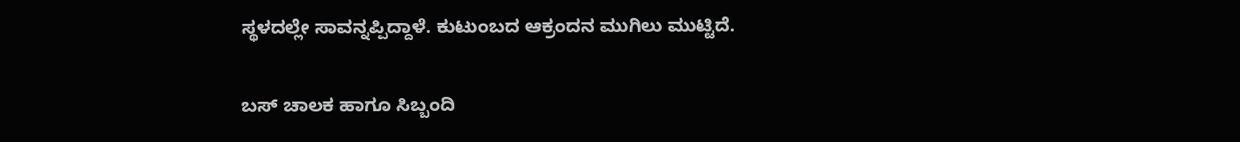ಸ್ಥಳದಲ್ಲೇ ಸಾವನ್ನಪ್ಪಿದ್ದಾಳೆ. ಕುಟುಂಬದ ಆಕ್ರಂದನ ಮುಗಿಲು ಮುಟ್ಟಿದೆ.

ಬಸ್ ಚಾಲಕ ಹಾಗೂ ಸಿಬ್ಬಂದಿ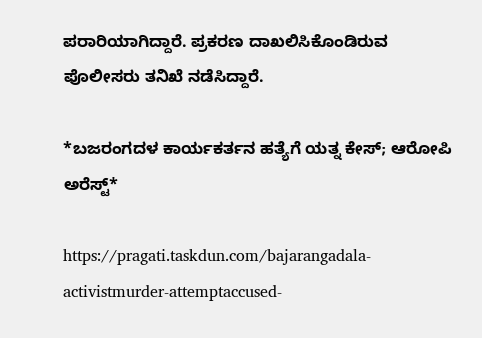ಪರಾರಿಯಾಗಿದ್ದಾರೆ. ಪ್ರಕರಣ ದಾಖಲಿಸಿಕೊಂಡಿರುವ ಪೊಲೀಸರು ತನಿಖೆ ನಡೆಸಿದ್ದಾರೆ.

*ಬಜರಂಗದಳ ಕಾರ್ಯಕರ್ತನ ಹತ್ಯೆಗೆ ಯತ್ನ ಕೇಸ್; ಆರೋಪಿ ಅರೆಸ್ಟ್*

https://pragati.taskdun.com/bajarangadala-activistmurder-attemptaccused-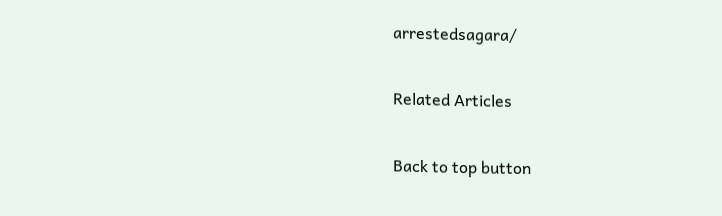arrestedsagara/

Related Articles

Back to top button